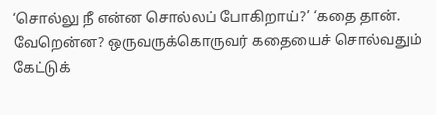‘சொல்லு நீ என்ன சொல்லப் போகிறாய்?’ ‘கதை தான். வேறென்ன? ஒருவருக்கொருவர் கதையைச் சொல்வதும் கேட்டுக்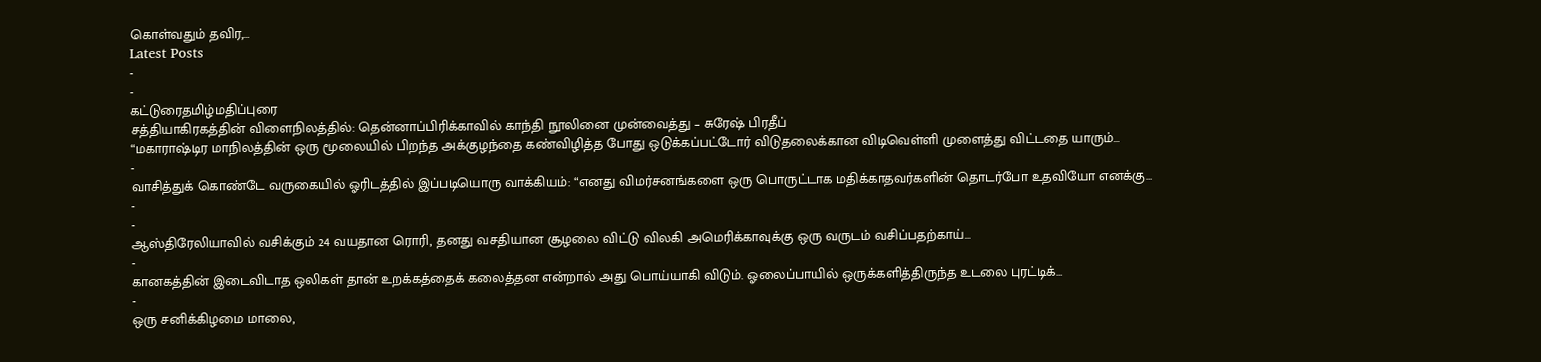கொள்வதும் தவிர,…
Latest Posts
-
-
கட்டுரைதமிழ்மதிப்புரை
சத்தியாகிரகத்தின் விளைநிலத்தில்: தென்னாப்பிரிக்காவில் காந்தி நூலினை முன்வைத்து – சுரேஷ் பிரதீப்
“மகாராஷ்டிர மாநிலத்தின் ஒரு மூலையில் பிறந்த அக்குழந்தை கண்விழித்த போது ஒடுக்கப்பட்டோர் விடுதலைக்கான விடிவெள்ளி முளைத்து விட்டதை யாரும்…
-
வாசித்துக் கொண்டே வருகையில் ஓரிடத்தில் இப்படியொரு வாக்கியம்: “எனது விமர்சனங்களை ஒரு பொருட்டாக மதிக்காதவர்களின் தொடர்போ உதவியோ எனக்கு…
-
-
ஆஸ்திரேலியாவில் வசிக்கும் 24 வயதான ரொரி, தனது வசதியான சூழலை விட்டு விலகி அமெரிக்காவுக்கு ஒரு வருடம் வசிப்பதற்காய்…
-
கானகத்தின் இடைவிடாத ஒலிகள் தான் உறக்கத்தைக் கலைத்தன என்றால் அது பொய்யாகி விடும். ஓலைப்பாயில் ஒருக்களித்திருந்த உடலை புரட்டிக்…
-
ஒரு சனிக்கிழமை மாலை,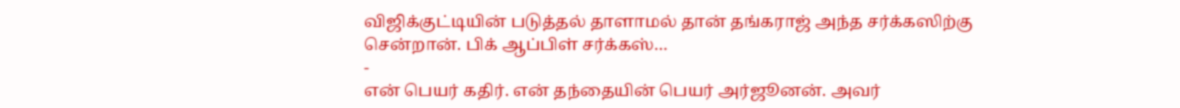விஜிக்குட்டியின் படுத்தல் தாளாமல் தான் தங்கராஜ் அந்த சர்க்கஸிற்கு சென்றான். பிக் ஆப்பிள் சர்க்கஸ்…
-
என் பெயர் கதிர். என் தந்தையின் பெயர் அர்ஜூனன். அவர்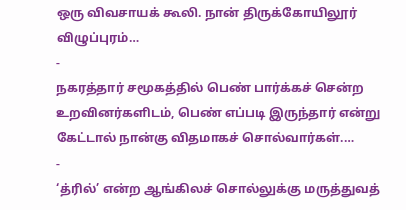ஒரு விவசாயக் கூலி. நான் திருக்கோயிலூர் விழுப்புரம்…
-
நகரத்தார் சமூகத்தில் பெண் பார்க்கச் சென்ற உறவினர்களிடம், பெண் எப்படி இருந்தார் என்று கேட்டால் நான்கு விதமாகச் சொல்வார்கள்.…
-
‘த்ரில்’ என்ற ஆங்கிலச் சொல்லுக்கு மருத்துவத்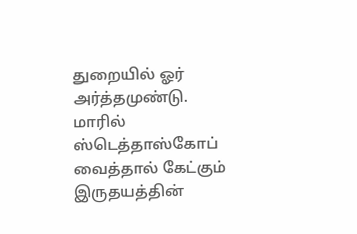துறையில் ஓர் அர்த்தமுண்டு. மாரில் ஸ்டெத்தாஸ்கோப் வைத்தால் கேட்கும் இருதயத்தின்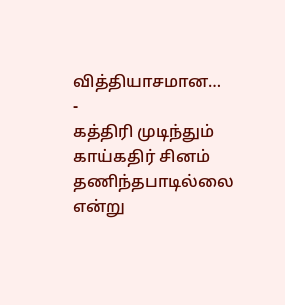வித்தியாசமான…
-
கத்திரி முடிந்தும் காய்கதிர் சினம் தணிந்தபாடில்லை என்று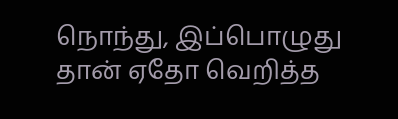நொந்து, இப்பொழுது தான் ஏதோ வெறித்த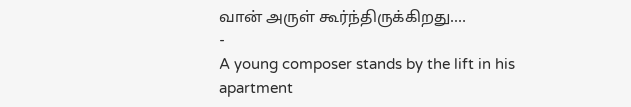வான் அருள் கூர்ந்திருக்கிறது.…
-
A young composer stands by the lift in his apartment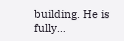building. He is fully…